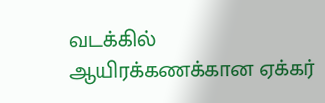வடக்கில் ஆயிரக்கணக்கான ஏக்கர்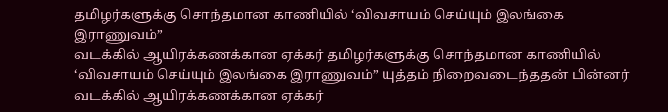தமிழர்களுக்கு சொந்தமான காணியில் ‘விவசாயம் செய்யும் இலங்கை இராணுவம்”
வடக்கில் ஆயிரக்கணக்கான ஏக்கர் தமிழர்களுக்கு சொந்தமான காணியில் ‘விவசாயம் செய்யும் இலங்கை இராணுவம்” யுத்தம் நிறைவடைந்ததன் பின்னர் வடக்கில் ஆயிரக்கணக்கான ஏக்கர்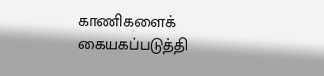காணிகளைக் கையகப்படுத்தி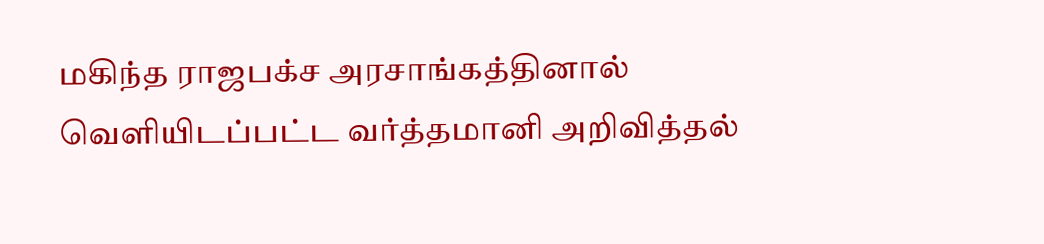மகிந்த ராஜபக்ச அரசாங்கத்தினால் வெளியிடப்பட்ட வர்த்தமானி அறிவித்தல்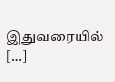இதுவரையில் […]